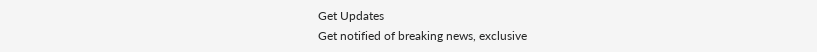Get Updates
Get notified of breaking news, exclusive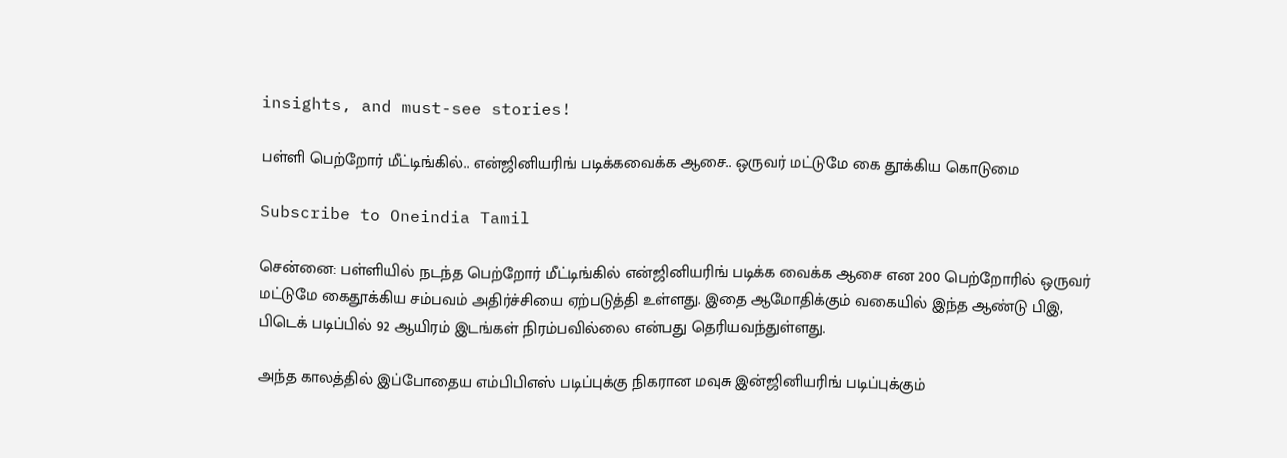insights, and must-see stories!

பள்ளி பெற்றோர் மீட்டிங்கில்.. என்ஜினியரிங் படிக்கவைக்க ஆசை.. ஒருவர் மட்டுமே கை தூக்கிய கொடுமை

Subscribe to Oneindia Tamil

சென்னை: பள்ளியில் நடந்த பெற்றோர் மீட்டிங்கில் என்ஜினியரிங் படிக்க வைக்க ஆசை என 200 பெற்றோரில் ஒருவர் மட்டுமே கைதூக்கிய சம்பவம் அதிர்ச்சியை ஏற்படுத்தி உள்ளது. இதை ஆமோதிக்கும் வகையில் இந்த ஆண்டு பிஇ, பிடெக் படிப்பில் 92 ஆயிரம் இடங்கள் நிரம்பவில்லை என்பது தெரியவந்துள்ளது.

அந்த காலத்தில் இப்போதைய எம்பிபிஎஸ் படிப்புக்கு நிகரான மவுசு இன்ஜினியரிங் படிப்புக்கும்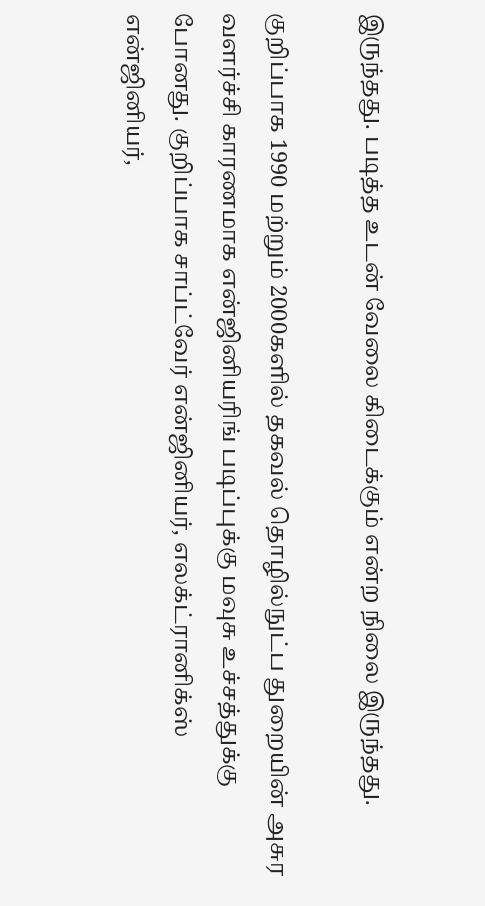இருந்தது. படித்த உடன் வேலை கிடைக்கும் என்ற நிலை இருந்தது.

குறிப்பாக 1990 மற்றும் 2000களில் தகவல் தொழில்நுட்ப துறையின் அசுர வளர்ச்சி காரணமாக என்ஜினியரிங் படிப்புக்கு மவுசு உச்சத்துக்கு போனது. குறிப்பாக சாப்ட்வேர் என்ஜினியர், எலக்ட்ரானிக்ஸ் என்ஜினியர்,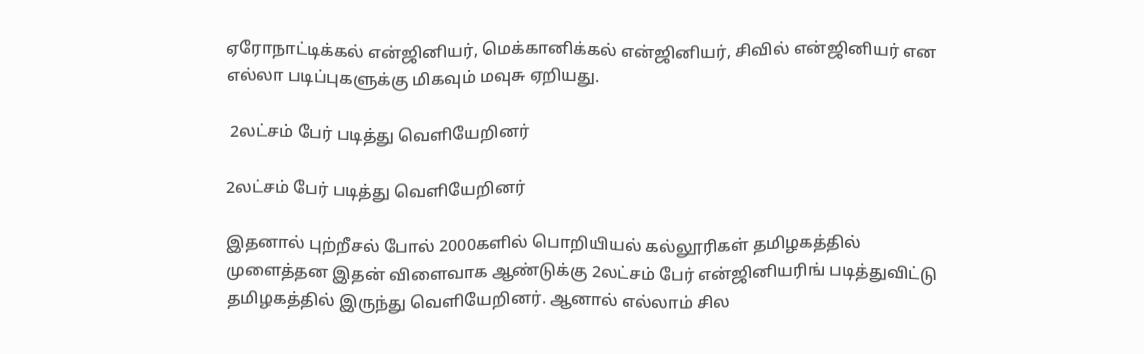ஏரோநாட்டிக்கல் என்ஜினியர், மெக்கானிக்கல் என்ஜினியர், சிவில் என்ஜினியர் என எல்லா படிப்புகளுக்கு மிகவும் மவுசு ஏறியது.

 2லட்சம் பேர் படித்து வெளியேறினர்

2லட்சம் பேர் படித்து வெளியேறினர்

இதனால் புற்றீசல் போல் 2000களில் பொறியியல் கல்லூரிகள் தமிழகத்தில் முளைத்தன இதன் விளைவாக ஆண்டுக்கு 2லட்சம் பேர் என்ஜினியரிங் படித்துவிட்டு தமிழகத்தில் இருந்து வெளியேறினர். ஆனால் எல்லாம் சில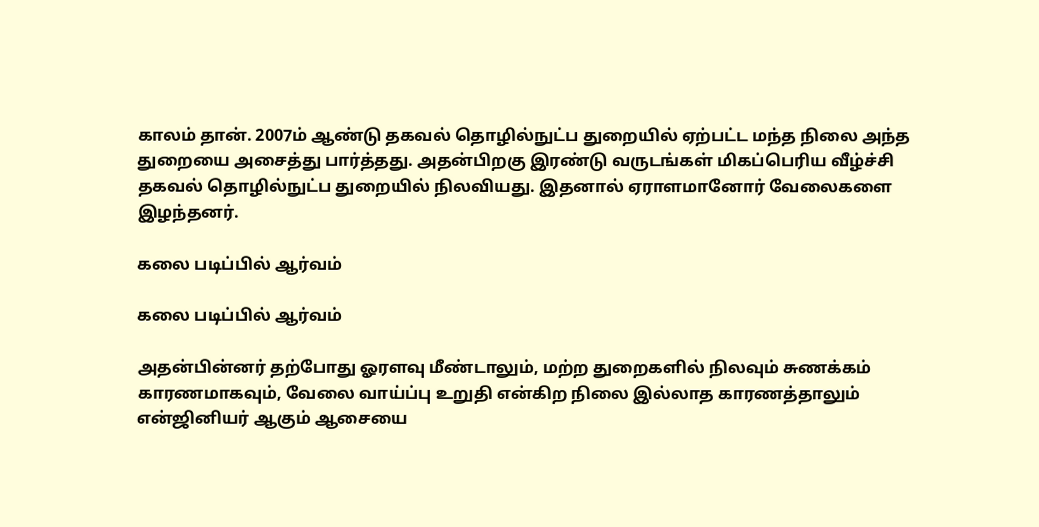காலம் தான். 2007ம் ஆண்டு தகவல் தொழில்நுட்ப துறையில் ஏற்பட்ட மந்த நிலை அந்த துறையை அசைத்து பார்த்தது. அதன்பிறகு இரண்டு வருடங்கள் மிகப்பெரிய வீழ்ச்சி தகவல் தொழில்நுட்ப துறையில் நிலவியது. இதனால் ஏராளமானோர் வேலைகளை இழந்தனர்.

கலை படிப்பில் ஆர்வம்

கலை படிப்பில் ஆர்வம்

அதன்பின்னர் தற்போது ஓரளவு மீண்டாலும், மற்ற துறைகளில் நிலவும் சுணக்கம் காரணமாகவும், வேலை வாய்ப்பு உறுதி என்கிற நிலை இல்லாத காரணத்தாலும் என்ஜினியர் ஆகும் ஆசையை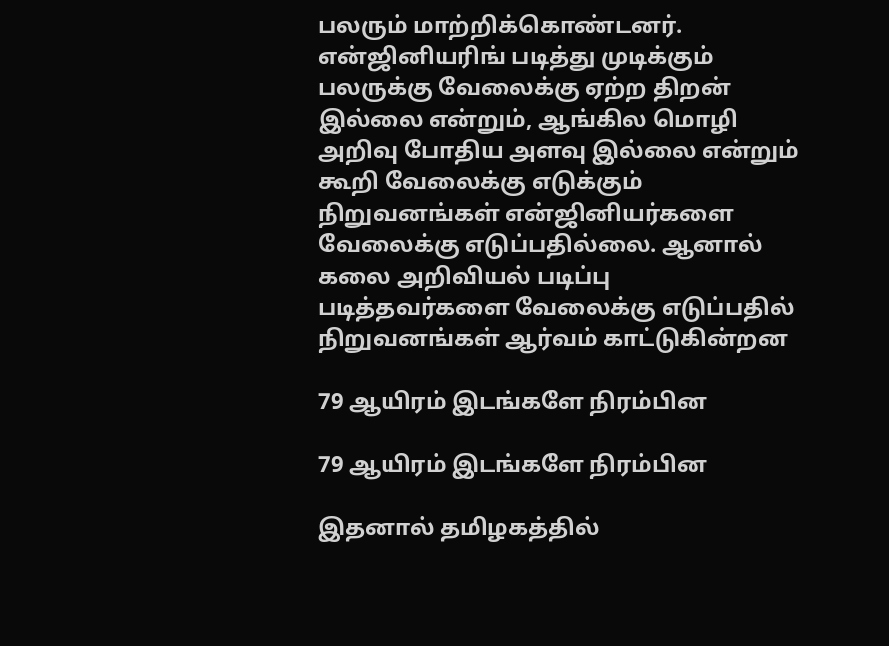பலரும் மாற்றிக்கொண்டனர். என்ஜினியரிங் படித்து முடிக்கும் பலருக்கு வேலைக்கு ஏற்ற திறன் இல்லை என்றும், ஆங்கில மொழி அறிவு போதிய அளவு இல்லை என்றும் கூறி வேலைக்கு எடுக்கும் நிறுவனங்கள் என்ஜினியர்களை வேலைக்கு எடுப்பதில்லை. ஆனால் கலை அறிவியல் படிப்பு படித்தவர்களை வேலைக்கு எடுப்பதில் நிறுவனங்கள் ஆர்வம் காட்டுகின்றன

79 ஆயிரம் இடங்களே நிரம்பின

79 ஆயிரம் இடங்களே நிரம்பின

இதனால் தமிழகத்தில்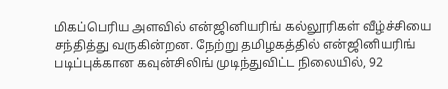மிகப்பெரிய அளவில் என்ஜினியரிங் கல்லூரிகள் வீழ்ச்சியை சந்தித்து வருகின்றன. நேற்று தமிழகத்தில் என்ஜினியரிங் படிப்புக்கான கவுன்சிலிங் முடிந்துவிட்ட நிலையில், 92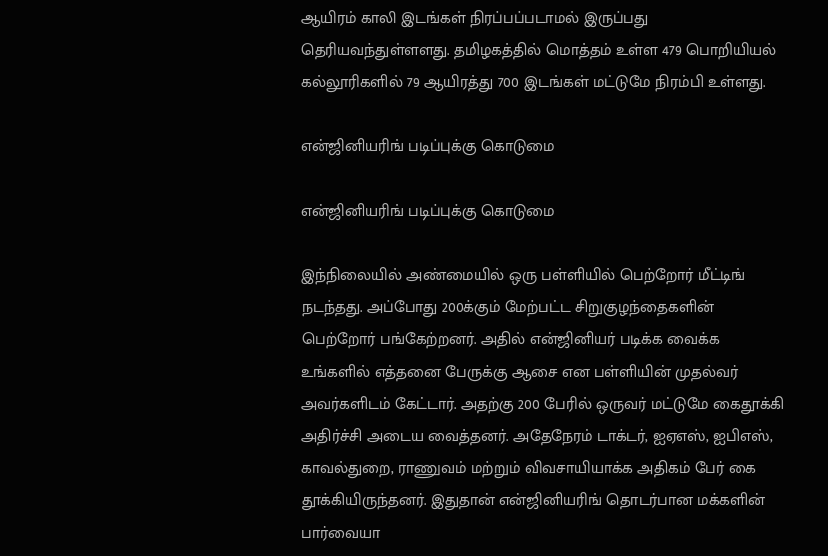ஆயிரம் காலி இடங்கள் நிரப்பப்படாமல் இருப்பது தெரியவந்துள்ளளது. தமிழகத்தில் மொத்தம் உள்ள 479 பொறியியல் கல்லூரிகளில் 79 ஆயிரத்து 700 இடங்கள் மட்டுமே நிரம்பி உள்ளது.

என்ஜினியரிங் படிப்புக்கு கொடுமை

என்ஜினியரிங் படிப்புக்கு கொடுமை

இந்நிலையில் அண்மையில் ஒரு பள்ளியில் பெற்றோர் மீட்டிங் நடந்தது. அப்போது 200க்கும் மேற்பட்ட சிறுகுழந்தைகளின் பெற்றோர் பங்கேற்றனர். அதில் என்ஜினியர் படிக்க வைக்க உங்களில் எத்தனை பேருக்கு ஆசை என பள்ளியின் முதல்வர் அவர்களிடம் கேட்டார். அதற்கு 200 பேரில் ஒருவர் மட்டுமே கைதூக்கி அதிர்ச்சி அடைய வைத்தனர். அதேநேரம் டாக்டர், ஐஏஎஸ், ஐபிஎஸ், காவல்துறை, ராணுவம் மற்றும் விவசாயியாக்க அதிகம் பேர் கை தூக்கியிருந்தனர். இதுதான் என்ஜினியரிங் தொடர்பான மக்களின் பார்வையா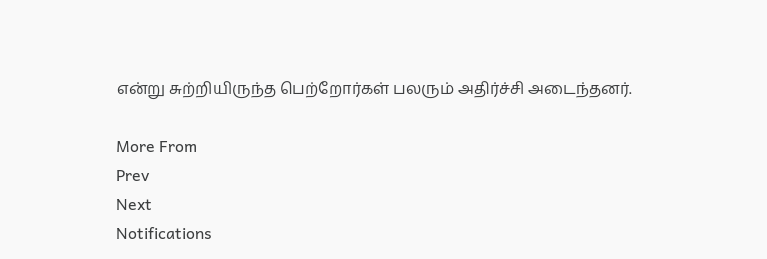என்று சுற்றியிருந்த பெற்றோர்கள் பலரும் அதிர்ச்சி அடைந்தனர்.

More From
Prev
Next
Notifications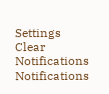Settings
Clear Notifications
Notifications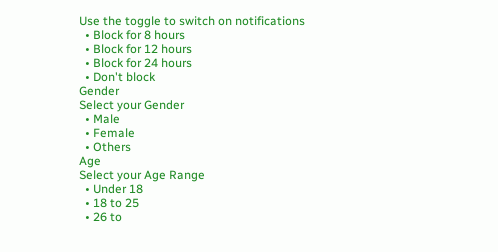Use the toggle to switch on notifications
  • Block for 8 hours
  • Block for 12 hours
  • Block for 24 hours
  • Don't block
Gender
Select your Gender
  • Male
  • Female
  • Others
Age
Select your Age Range
  • Under 18
  • 18 to 25
  • 26 to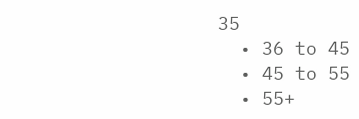35
  • 36 to 45
  • 45 to 55
  • 55+